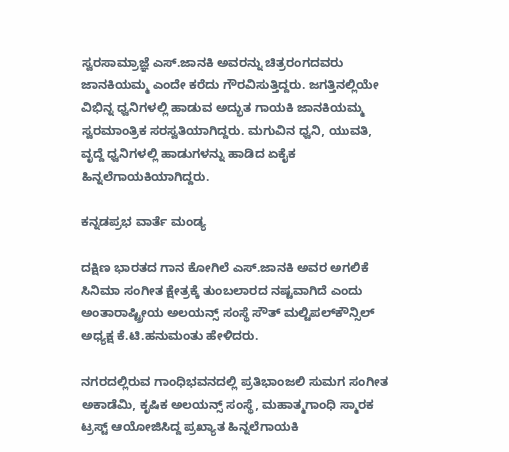ಸ್ವರಸಾಮ್ರಾಜ್ಞೆ ಎಸ್.ಜಾನಕಿ ಅವರನ್ನು ಚಿತ್ರರಂಗದವರು ಜಾನಕಿಯಮ್ಮ ಎಂದೇ ಕರೆದು ಗೌರವಿಸುತ್ತಿದ್ದರು. ಜಗತ್ತಿನಲ್ಲಿಯೇ ವಿಭಿನ್ನ ಧ್ವನಿಗಳಲ್ಲಿ ಹಾಡುವ ಅದ್ಭುತ ಗಾಯಕಿ ಜಾನಕಿಯಮ್ಮ ಸ್ವರಮಾಂತ್ರಿಕ ಸರಸ್ವತಿಯಾಗಿದ್ದರು. ಮಗುವಿನ ಧ್ವನಿ, ಯುವತಿ, ವೃದ್ದೆ ಧ್ವನಿಗಳಲ್ಲಿ ಹಾಡುಗಳನ್ನು ಹಾಡಿದ ಏಕೈಕ ಹಿನ್ನಲೆಗಾಯಕಿಯಾಗಿದ್ದರು.

ಕನ್ನಡಪ್ರಭ ವಾರ್ತೆ ಮಂಡ್ಯ

ದಕ್ಷಿಣ ಭಾರತದ ಗಾನ ಕೋಗಿಲೆ ಎಸ್.ಜಾನಕಿ ಅವರ ಅಗಲಿಕೆ ಸಿನಿಮಾ ಸಂಗೀತ ಕ್ಷೇತ್ರಕ್ಕೆ ತುಂಬಲಾರದ ನಷ್ಟವಾಗಿದೆ ಎಂದು ಅಂತಾರಾಷ್ಟ್ರೀಯ ಅಲಯನ್ಸ್ ಸಂಸ್ಥೆ ಸೌತ್ ಮಲ್ಟಿಪಲ್‌ಕೌನ್ಸಿಲ್ ಅಧ್ಯಕ್ಷ ಕೆ.ಟಿ.ಹನುಮಂತು ಹೇಳಿದರು.

ನಗರದಲ್ಲಿರುವ ಗಾಂಧಿಭವನದಲ್ಲಿ ಪ್ರತಿಭಾಂಜಲಿ ಸುಮಗ ಸಂಗೀತ ಅಕಾಡೆಮಿ, ಕೃಷಿಕ ಅಲಯನ್ಸ್ ಸಂಸ್ಥೆ, ಮಹಾತ್ಮಗಾಂಧಿ ಸ್ಮಾರಕ ಟ್ರಸ್ಟ್ ಆಯೋಜಿಸಿದ್ದ ಪ್ರಖ್ಯಾತ ಹಿನ್ನಲೆಗಾಯಕಿ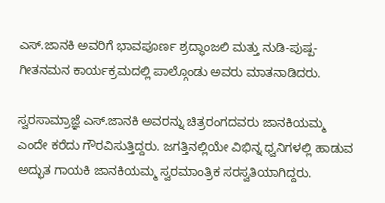ಎಸ್.ಜಾನಕಿ ಅವರಿಗೆ ಭಾವಪೂರ್ಣ ಶ್ರದ್ಧಾಂಜಲಿ ಮತ್ತು ನುಡಿ-ಪುಷ್ಪ-ಗೀತನಮನ ಕಾರ್ಯಕ್ರಮದಲ್ಲಿ ಪಾಲ್ಗೊಂಡು ಅವರು ಮಾತನಾಡಿದರು.

ಸ್ವರಸಾಮ್ರಾಜ್ಞೆ ಎಸ್.ಜಾನಕಿ ಅವರನ್ನು ಚಿತ್ರರಂಗದವರು ಜಾನಕಿಯಮ್ಮ ಎಂದೇ ಕರೆದು ಗೌರವಿಸುತ್ತಿದ್ದರು. ಜಗತ್ತಿನಲ್ಲಿಯೇ ವಿಭಿನ್ನ ಧ್ವನಿಗಳಲ್ಲಿ ಹಾಡುವ ಅದ್ಭುತ ಗಾಯಕಿ ಜಾನಕಿಯಮ್ಮ ಸ್ವರಮಾಂತ್ರಿಕ ಸರಸ್ವತಿಯಾಗಿದ್ದರು.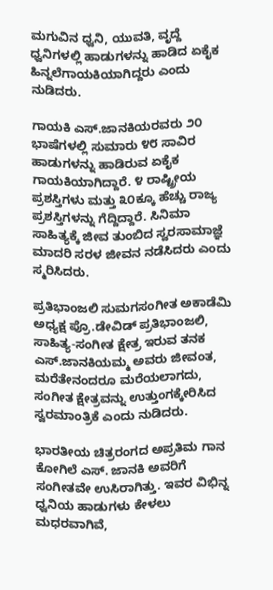ಮಗುವಿನ ಧ್ವನಿ, ಯುವತಿ, ವೃದ್ದೆ ಧ್ವನಿಗಳಲ್ಲಿ ಹಾಡುಗಳನ್ನು ಹಾಡಿದ ಏಕೈಕ ಹಿನ್ನಲೆಗಾಯಕಿಯಾಗಿದ್ದರು ಎಂದು ನುಡಿದರು.

ಗಾಯಕಿ ಎಸ್.ಜಾನಕಿಯರವರು ೨೦ ಭಾಷೆಗಳಲ್ಲಿ ಸುಮಾರು ೪೮ ಸಾವಿರ ಹಾಡುಗಳನ್ನು ಹಾಡಿರುವ ಏಕೈಕ ಗಾಯಕಿಯಾಗಿದ್ದಾರೆ. ೪ ರಾಷ್ಟ್ರೀಯ ಪ್ರಶಸ್ತಿಗಳು ಮತ್ತು ೩೦ಕ್ಕೂ ಹೆಚ್ಚು ರಾಜ್ಯ ಪ್ರಶಸ್ತಿಗಳನ್ನು ಗೆದ್ದಿದ್ದಾರೆ. ಸಿನಿಮಾ ಸಾಹಿತ್ಯಕ್ಕೆ ಜೀವ ತುಂಬಿದ ಸ್ವರಸಾಮಾಜ್ಞೆ ಮಾದರಿ ಸರಳ ಜೀವನ ನಡೆಸಿದರು ಎಂದು ಸ್ಮರಿಸಿದರು.

ಪ್ರತಿಭಾಂಜಲಿ ಸುಮಗಸಂಗೀತ ಅಕಾಡೆಮಿ ಅಧ್ಯಕ್ಷ ಪ್ರೊ.ಡೇವಿಡ್ ಪ್ರತಿಭಾಂಜಲಿ, ಸಾಹಿತ್ಯ-ಸಂಗೀತ ಕ್ಷೇತ್ರ ಇರುವ ತನಕ ಎಸ್.ಜಾನಕಿಯಮ್ಮ ಅವರು ಜೀವಂತ, ಮರೆತೇನಂದರೂ ಮರೆಯಲಾಗದು, ಸಂಗೀತ ಕ್ಷೇತ್ರವನ್ನು ಉತ್ತುಂಗಕ್ಕೇರಿಸಿದ ಸ್ವರಮಾಂತ್ರಿಕೆ ಎಂದು ನುಡಿದರು.

ಭಾರತೀಯ ಚಿತ್ರರಂಗದ ಅಪ್ರತಿಮ ಗಾನ ಕೋಗಿಲೆ ಎಸ್. ಜಾನಕಿ ಅವರಿಗೆ ಸಂಗೀತವೇ ಉಸಿರಾಗಿತ್ತು. ಇವರ ವಿಭಿನ್ನ ಧ್ವನಿಯ ಹಾಡುಗಳು ಕೇಳಲು ಮಧರವಾಗಿವೆ,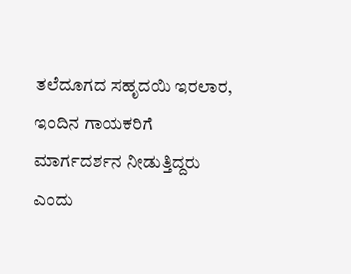ತಲೆದೂಗದ ಸಹೃದಯಿ ಇರಲಾರ, ಇಂದಿನ ಗಾಯಕರಿಗೆ ಮಾರ್ಗದರ್ಶನ ನೀಡುತ್ತಿದ್ದರು ಎಂದು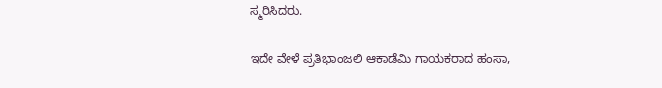ಸ್ಮರಿಸಿದರು.

ಇದೇ ವೇಳೆ ಪ್ರತಿಭಾಂಜಲಿ ಆಕಾಡೆಮಿ ಗಾಯಕರಾದ ಹಂಸಾ,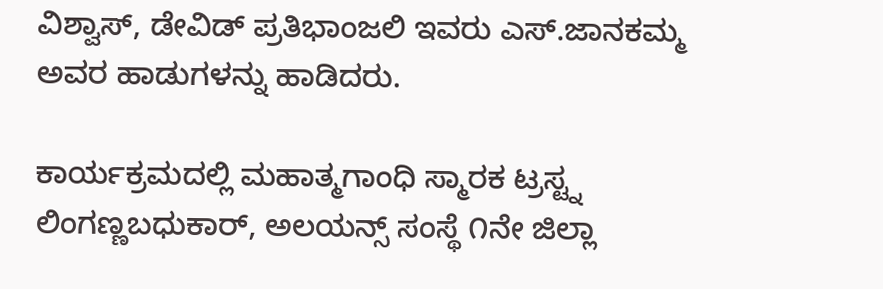ವಿಶ್ವಾಸ್, ಡೇವಿಡ್ ಪ್ರತಿಭಾಂಜಲಿ ಇವರು ಎಸ್.ಜಾನಕಮ್ಮ ಅವರ ಹಾಡುಗಳನ್ನು ಹಾಡಿದರು.

ಕಾರ್ಯಕ್ರಮದಲ್ಲಿ ಮಹಾತ್ಮಗಾಂಧಿ ಸ್ಮಾರಕ ಟ್ರಸ್ಟ್ನ ಲಿಂಗಣ್ಣಬಧುಕಾರ್, ಅಲಯನ್ಸ್ ಸಂಸ್ಥೆ ೧ನೇ ಜಿಲ್ಲಾ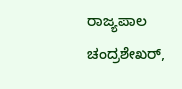ರಾಜ್ಯಪಾಲ ಚಂದ್ರಶೇಖರ್,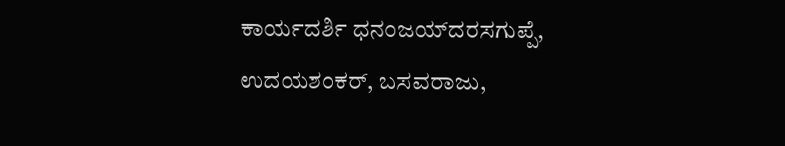ಕಾರ್ಯದರ್ಶಿ ಧನಂಜಯ್‌ದರಸಗುಪ್ಪೆ, ಉದಯಶಂಕರ್, ಬಸವರಾಜು,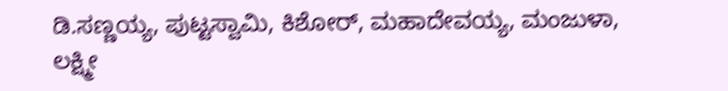ಡಿ.ಸಣ್ಣಯ್ಯ, ಪುಟ್ಟಸ್ವಾಮಿ, ಕಿಶೋರ್, ಮಹಾದೇವಯ್ಯ, ಮಂಜುಳಾ, ಲಕ್ಷ್ಮೀ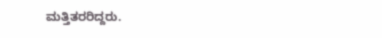ಮತ್ತಿತರರಿದ್ದರು.